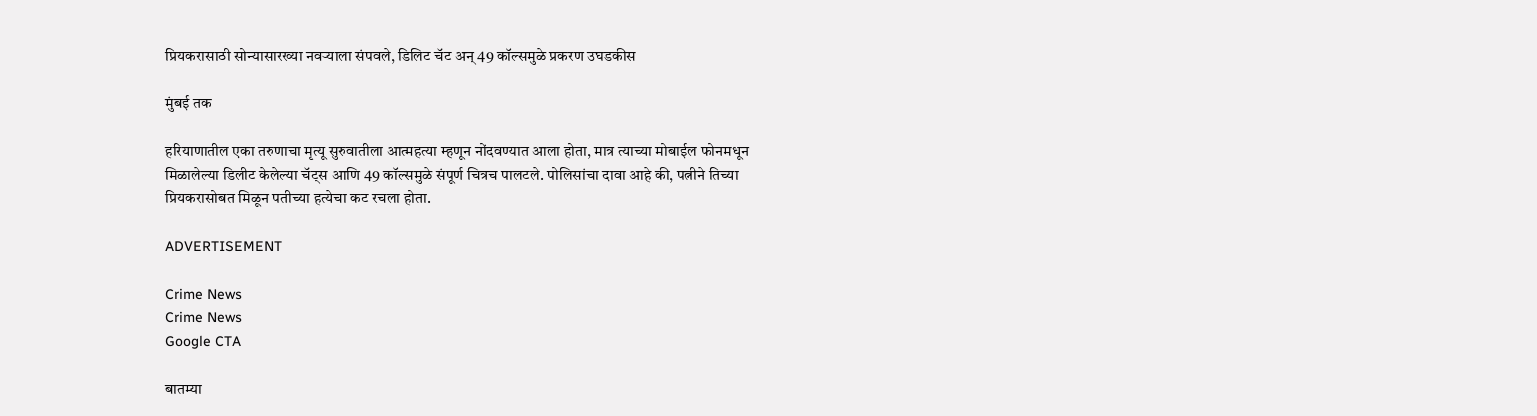प्रियकरासाठी सोन्यासारख्या नवऱ्याला संपवले, डिलिट चॅट अन् 49 कॉल्समुळे प्रकरण उघडकीस

मुंबई तक

हरियाणातील एका तरुणाचा मृत्यू सुरुवातीला आत्महत्या म्हणून नोंदवण्यात आला होता, मात्र त्याच्या मोबाईल फोनमधून मिळालेल्या डिलीट केलेल्या चॅट्स आणि 49 कॉल्समुळे संपूर्ण चित्रच पालटले. पोलिसांचा दावा आहे की, पत्नीने तिच्या प्रियकरासोबत मिळून पतीच्या हत्येचा कट रचला होता.

ADVERTISEMENT

Crime News
Crime News
Google CTA

बातम्या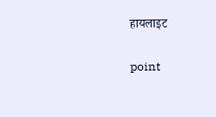हायलाइट

point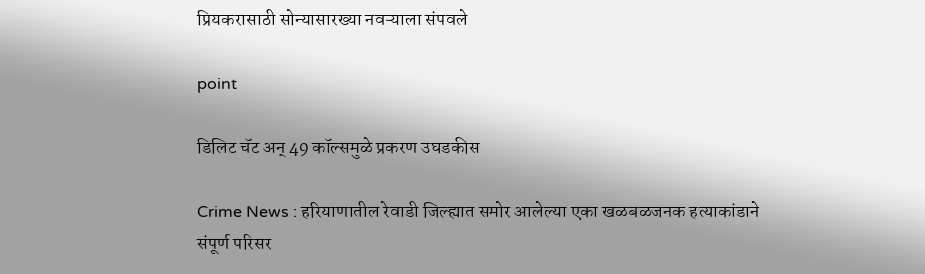प्रियकरासाठी सोन्यासारख्या नवऱ्याला संपवले

point

डिलिट चॅट अन् 49 कॉल्समुळे प्रकरण उघडकीस

Crime News : हरियाणातील रेवाडी जिल्ह्यात समोर आलेल्या एका खळबळजनक हत्याकांडाने संपूर्ण परिसर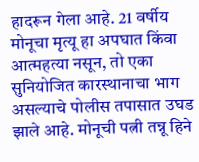हादरून गेला आहे. 21 वर्षीय मोनूचा मृत्यू हा अपघात किंवा आत्महत्या नसून, तो एका सुनियोजित कारस्थानाचा भाग असल्याचे पोलीस तपासात उघड झाले आहे. मोनूची पत्नी तन्नू हिने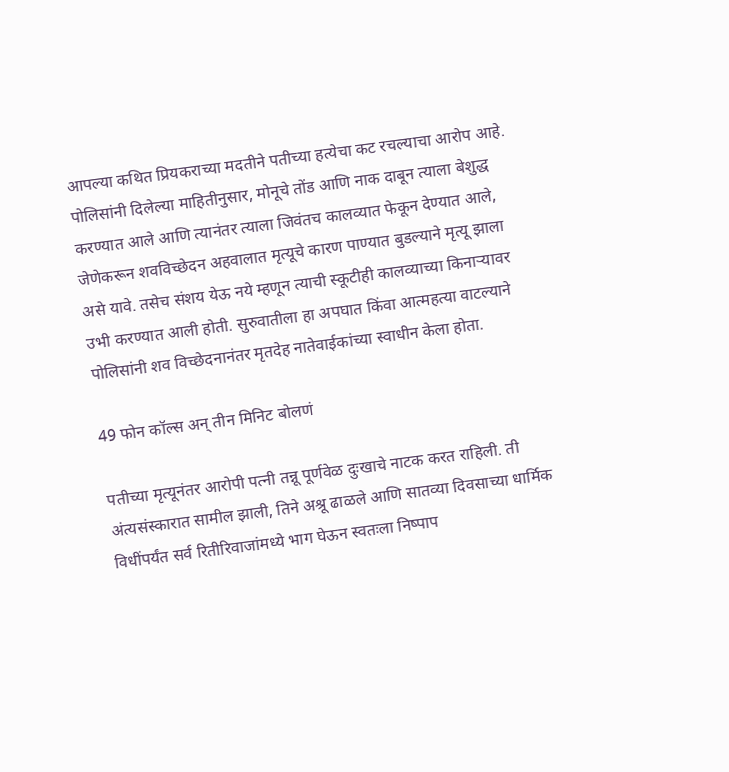आपल्या कथित प्रियकराच्या मदतीने पतीच्या हत्येचा कट रचल्याचा आरोप आहे. पोलिसांनी दिलेल्या माहितीनुसार, मोनूचे तोंड आणि नाक दाबून त्याला बेशुद्ध करण्यात आले आणि त्यानंतर त्याला जिवंतच कालव्यात फेकून देण्यात आले, जेणेकरून शवविच्छेदन अहवालात मृत्यूचे कारण पाण्यात बुडल्याने मृत्यू झाला असे यावे. तसेच संशय येऊ नये म्हणून त्याची स्कूटीही कालव्याच्या किनाऱ्यावर उभी करण्यात आली होती. सुरुवातीला हा अपघात किंवा आत्महत्या वाटल्याने पोलिसांनी शव विच्छेदनानंतर मृतदेह नातेवाईकांच्या स्वाधीन केला होता.

49 फोन कॉल्स अन् तीन मिनिट बोलणं

पतीच्या मृत्यूनंतर आरोपी पत्नी तन्नू पूर्णवेळ दुःखाचे नाटक करत राहिली. ती अंत्यसंस्कारात सामील झाली, तिने अश्रू ढाळले आणि सातव्या दिवसाच्या धार्मिक विधींपर्यंत सर्व रितीरिवाजांमध्ये भाग घेऊन स्वतःला निष्पाप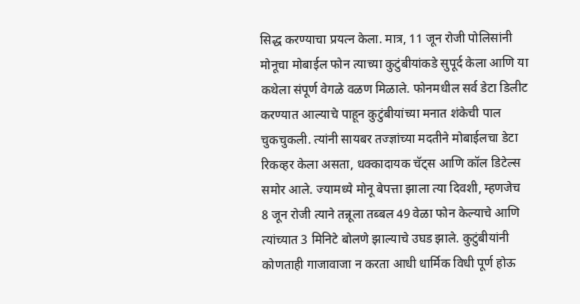सिद्ध करण्याचा प्रयत्न केला. मात्र, 11 जून रोजी पोलिसांनी मोनूचा मोबाईल फोन त्याच्या कुटुंबीयांकडे सुपूर्द केला आणि या कथेला संपूर्ण वेगळे वळण मिळाले. फोनमधील सर्व डेटा डिलीट करण्यात आल्याचे पाहून कुटुंबीयांच्या मनात शंकेची पाल चुकचुकली. त्यांनी सायबर तज्ज्ञांच्या मदतीने मोबाईलचा डेटा रिकव्हर केला असता, धक्कादायक चॅट्स आणि कॉल डिटेल्स समोर आले. ज्यामध्ये मोनू बेपत्ता झाला त्या दिवशी, म्हणजेच 8 जून रोजी त्याने तन्नूला तब्बल 49 वेळा फोन केल्याचे आणि त्यांच्यात 3 मिनिटे बोलणे झाल्याचे उघड झाले. कुटुंबीयांनी कोणताही गाजावाजा न करता आधी धार्मिक विधी पूर्ण होऊ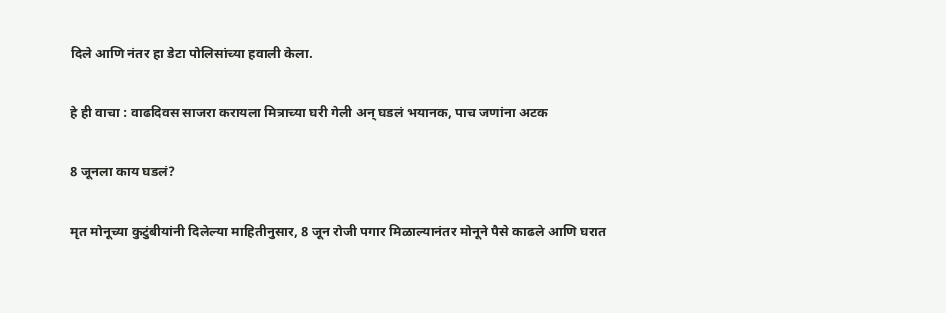दिले आणि नंतर हा डेटा पोलिसांच्या हवाली केला.

हे ही वाचा : वाढदिवस साजरा करायला मित्राच्या घरी गेली अन् घडलं भयानक, पाच जणांना अटक

8 जूनला काय घडलं?

मृत मोनूच्या कुटुंबीयांनी दिलेल्या माहितीनुसार, 8 जून रोजी पगार मिळाल्यानंतर मोनूने पैसे काढले आणि घरात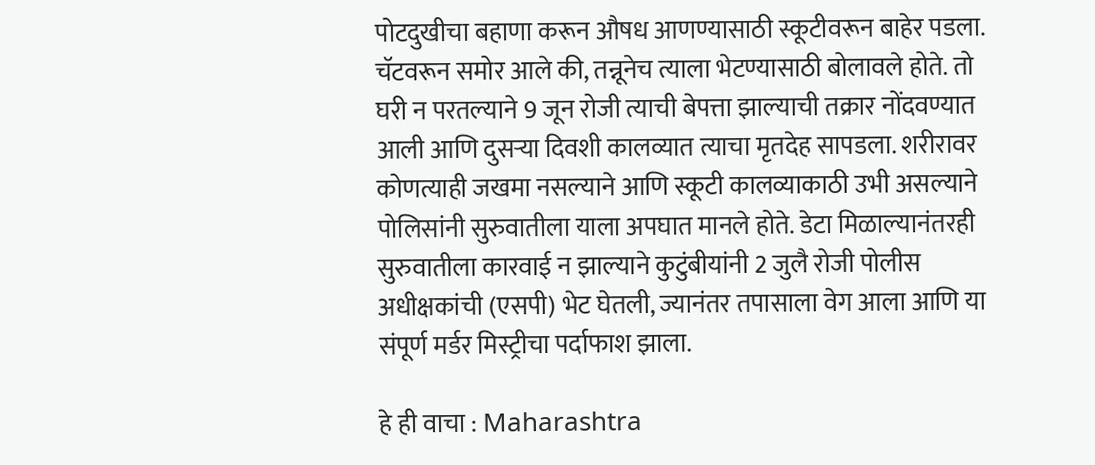पोटदुखीचा बहाणा करून औषध आणण्यासाठी स्कूटीवरून बाहेर पडला. चॅटवरून समोर आले की, तन्नूनेच त्याला भेटण्यासाठी बोलावले होते. तो घरी न परतल्याने 9 जून रोजी त्याची बेपत्ता झाल्याची तक्रार नोंदवण्यात आली आणि दुसऱ्या दिवशी कालव्यात त्याचा मृतदेह सापडला. शरीरावर कोणत्याही जखमा नसल्याने आणि स्कूटी कालव्याकाठी उभी असल्याने पोलिसांनी सुरुवातीला याला अपघात मानले होते. डेटा मिळाल्यानंतरही सुरुवातीला कारवाई न झाल्याने कुटुंबीयांनी 2 जुलै रोजी पोलीस अधीक्षकांची (एसपी) भेट घेतली, ज्यानंतर तपासाला वेग आला आणि या संपूर्ण मर्डर मिस्ट्रीचा पर्दाफाश झाला.

हे ही वाचा : Maharashtra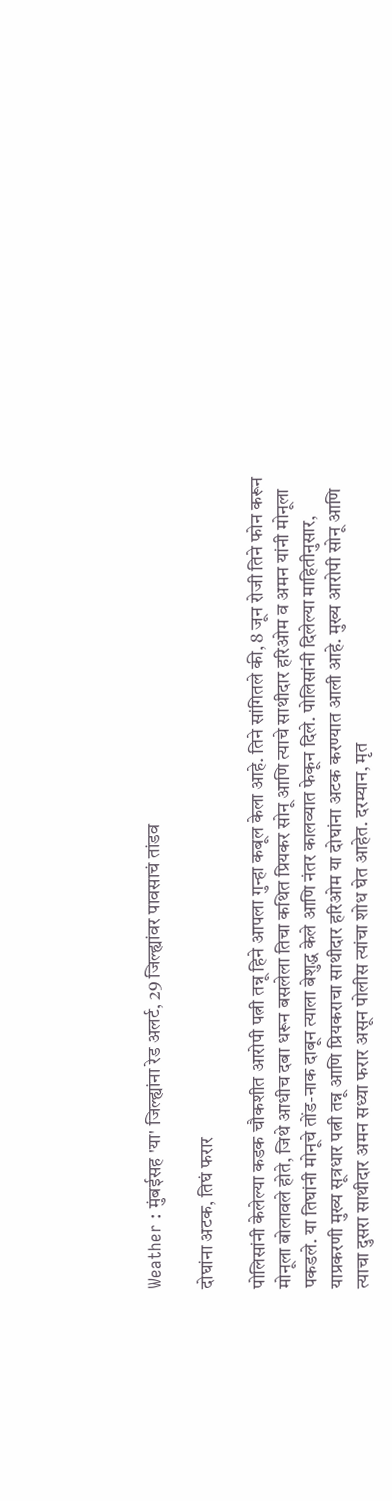Weather : मुंबईसह 'या' जिल्ह्यांना रेड अलर्ट, 29 जिल्ह्यांवर पावसाचं तांडव

दोघांना अटक, तिघं फरार

पोलिसांनी केलेल्या कडक चौकशीत आरोपी पत्नी तन्नू हिने आपला गुन्हा कबूल केला आहे. तिने सांगितले की, 8 जून रोजी तिने फोन करून मोनूला बोलावले होते, जिथे आधीच दबा धरून बसलेला तिचा कथित प्रियकर सोनू आणि त्याचे साथीदार हरिओम व अमन यांनी मोनूला पकडले. या तिघांनी मोनूचे तोंड-नाक दाबून त्याला बेशुद्ध केले आणि नंतर कालव्यात फेकून दिले. पोलिसांनी दिलेल्या माहितीनुसार, याप्रकरणी मुख्य सूत्रधार पत्नी तन्नू आणि प्रियकराचा साथीदार हरिओम या दोघांना अटक करण्यात आली आहे. मुख्य आरोपी सोनू आणि त्याचा दुसरा साथीदार अमन सध्या फरार असून पोलीस त्यांचा शोध घेत आहेत. दरम्यान, मृत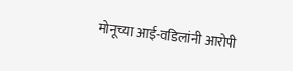मोनूच्या आई-वडिलांनी आरोपी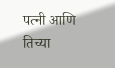पत्नी आणि तिच्या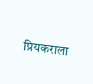प्रियकराला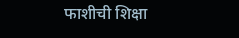फाशीची शिक्षा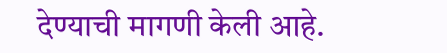देण्याची मागणी केली आहे.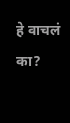हे वाचलं का?